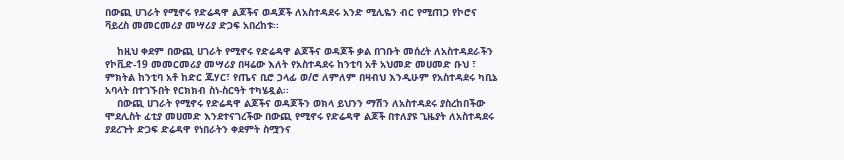በውጪ ሀገራት የሚኖሩ የድሬዳዋ ልጆችና ወዳጆች ለአስተዳደሩ አንድ ሚሊዬን ብር የሚጠጋ የኮሮና ቫይረስ መመርመሪያ መሣሪያ ድጋፍ አበረከቱ፡፡

    ከዚህ ቀደም በውጪ ሀገራት የሚኖሩ የድሬዳዋ ልጆችና ወዳጆች ቃል በገቡት መሰረት ለአስተዳደራችን የኮቪድ-19 መመርመሪያ መሣሪያ በዛሬው እለት የአስተዳደሩ ከንቲባ አቶ አህመድ መሀመድ ቡህ ፣ ምክትል ከንቲባ አቶ ከድር ጁሃር፣ የጤና ቢሮ ኃላፊ ወ/ሮ ለምለም በዛብህ እንዲሁም የአስተዳደሩ ካቢኔ አባላት በተገኙበት የርክክብ ስነ-ስርዓት ተካሄዷል፡፡
    በውጪ ሀገራት የሚኖሩ የድሬዳዋ ልጆችና ወዳጆችን ወክላ ይህንን ማሽን ለአስተዳደሩ ያስረከበችው ሞደሊስት ፈቲያ መሀመድ እንደተናገረችው በውጪ የሚኖሩ የድሬዳዋ ልጆች በተለያዩ ጊዜያት ለአስተዳደሩ ያደረጉት ድጋፍ ድሬዳዋ የነበራትን ቀደምት ስሟንና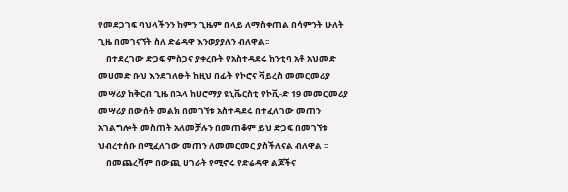የመደጋገፍ ባህላችንን ከምን ጊዜም በላይ ለማስቀጠል በሳምንት ሁለት ጊዜ በመገናኘት ስለ ድሬዳዋ እንወያያለን ብለዋል፡፡
    በተደረገው ድጋፍ ምስጋና ያቀረቡት የአስተዳደሩ ከንቲባ አቶ አህመድ መሀመድ ቡህ እንደገለፁት ከዚህ በፊት የኮሮና ቫይረስ መመርመሪያ መሣሪያ ከቅርብ ጊዜ በኋላ ከሀሮማያ ዩኒቬርስቲ የኮቪ-ድ 19 መመርመሪያ መሣሪያ በውሰት መልክ በመገኘቱ አስተዳደሩ በተፈለገው መጠን አገልግሎት መስጠት አለመቻሉን በመጠቆም ይህ ድጋፍ በመገኘቱ ህብረተሰቡ በሚፈለገው መጠን ለመመርመር ያስችለናል ብለዋል ፡፡
    በመጨረሻም በውጪ ሀገራት የሚኖሩ የድሬዳዋ ልጆችና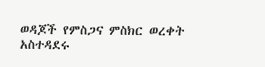ወዳጆች የምስጋና ምስክር ወረቀት አስተዳደሩ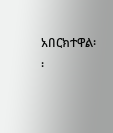አበርክተዋል፡፡